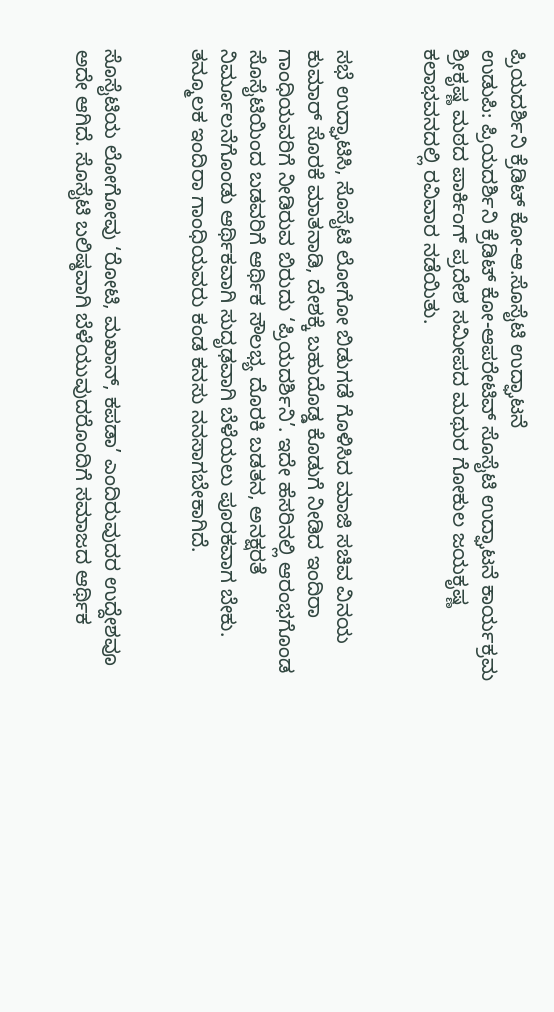ಪ್ರಿಯದರ್ಶಿನಿ ಕ್ರೆಡಿಟ್ ಕೋ-ಆ.ಸೊಸೈಟಿ ಉದ್ಘಾಟನೆ
ಉಡುಪಿ: ಪ್ರಿಯದರ್ಶಿನಿ ಕ್ರೆಡಿಟ್ ಕೋ-ಆಪರೇಟಿವ್ ಸೊಸೈಟಿ ಉದ್ಘಾಟನೆ ಕಾರ್ಯಕ್ರಮ ಶ್ರೀಕೃಷ್ಣ ಮಠದ ಪಾರ್ಕಿಂಗ್ ಪ್ರದೇಶ ಸಮೀಪದ ಮಥುರ ಗೋಕುಲ ಜಯಕೃಷ್ಣ ಕಲಾಭವನದಲ್ಲಿ ರವಿವಾರ ನಡೆಯಿತು.


ಸಭೆ ಉದ್ಘಾಟಿಸಿ, ಸೊಸೈಟಿ ಲೋಗೋ ಬಿಡುಗಡೆ ಗೊಳಿಸಿದ ಮಾಜಿ ಸಚಿವ ವಿನಯ ಕುಮಾರ್ ಸೊರಕೆ ಮಾತನಾಡಿ, ದೇಶಕ್ಕೆ ಬಹುದೊಡ್ಡ ಕೊಡುಗೆ ನೀಡಿದ ಇಂದಿರಾ ಗಾಂಧಿಯವರಿಗೆ ನೀಡಿರುವ ಬಿರುದು ‘ಪ್ರಿಯದರ್ಶಿನಿ’. ಇದೇ ಹೆಸರಿನಲ್ಲಿ ಆರಂಭಗೊಂಡ ಸೊಸೈಟಿಯಿಂದ ಬಡವರಿಗೆ ಆರ್ಥಿಕ ಸೌಲಭ್ಯ ದೊರಕಿ ಬಡತನ, ಅನಕ್ಷರತೆ ನಿರ್ಮೂಲನೆಗೊಂಡು ಆರ್ಥಿಕವಾಗಿ ಸುದೃಢವಾಗಿ ಬೆಳೆಯಲು ಪೂರಕವಾಗ ಬೇಕು. ತನ್ಮೂಲಕ ಇಂದಿರಾ ಗಾಂಧಿಯವರು ಕಂಡ ಕನಸು ನನಸಾಗಬೇಕಾಗಿದೆ.


ಸೊಸೈಟಿಯ ಲೋಗೋವು ‘ರೋಟಿ, ಮಖಾನ್, ಕಪಡಾ’ ಎಂದಿರುವುದರ ಉದ್ದೇಶವೂ ಅದೇ ಆಗಿದೆ. ಸೊಸೈಟಿ ಬಲಿಷ್ಠವಾಗಿ ಬೆಳೆಯುವುದರೊಂದಿಗೆ ಸಮಾಜದ ಆರ್ಥಿಕ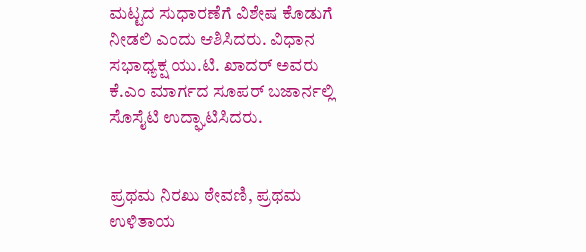ಮಟ್ಟದ ಸುಧಾರಣೆಗೆ ವಿಶೇಷ ಕೊಡುಗೆ ನೀಡಲಿ ಎಂದು ಆಶಿಸಿದರು. ವಿಧಾನ ಸಭಾಧ್ಯಕ್ಷ ಯು.ಟಿ. ಖಾದರ್ ಅವರು ಕೆ.ಎಂ ಮಾರ್ಗದ ಸೂಪರ್ ಬಜಾರ್ನಲ್ಲಿ ಸೊಸೈಟಿ ಉದ್ಘಾಟಿಸಿದರು.


ಪ್ರಥಮ ನಿರಖು ಠೇವಣಿ, ಪ್ರಥಮ ಉಳಿತಾಯ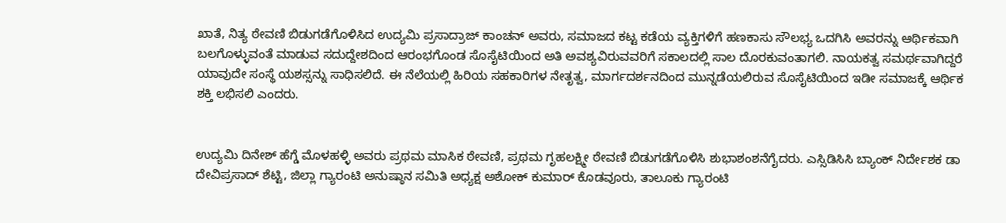ಖಾತೆ, ನಿತ್ಯ ಠೇವಣಿ ಬಿಡುಗಡೆಗೊಳಿಸಿದ ಉದ್ಯಮಿ ಪ್ರಸಾದ್ರಾಜ್ ಕಾಂಚನ್ ಅವರು, ಸಮಾಜದ ಕಟ್ಟ ಕಡೆಯ ವ್ಯಕ್ತಿಗಳಿಗೆ ಹಣಕಾಸು ಸೌಲಭ್ಯ ಒದಗಿಸಿ ಅವರನ್ನು ಆರ್ಥಿಕವಾಗಿ ಬಲಗೊಳ್ಳುವಂತೆ ಮಾಡುವ ಸದುದ್ದೇಶದಿಂದ ಆರಂಭಗೊಂಡ ಸೊಸೈಟಿಯಿಂದ ಅತಿ ಅವಶ್ಯವಿರುವವರಿಗೆ ಸಕಾಲದಲ್ಲಿ ಸಾಲ ದೊರಕುವಂತಾಗಲಿ. ನಾಯಕತ್ವ ಸಮರ್ಥವಾಗಿದ್ದರೆ ಯಾವುದೇ ಸಂಸ್ಥೆ ಯಶಸ್ಸನ್ನು ಸಾಧಿಸಲಿದೆ. ಈ ನೆಲೆಯಲ್ಲಿ ಹಿರಿಯ ಸಹಕಾರಿಗಳ ನೇತೃತ್ವ, ಮಾರ್ಗದರ್ಶನದಿಂದ ಮುನ್ನಡೆಯಲಿರುವ ಸೊಸೈಟಿಯಿಂದ ಇಡೀ ಸಮಾಜಕ್ಕೆ ಆರ್ಥಿಕ ಶಕ್ತಿ ಲಭಿಸಲಿ ಎಂದರು.


ಉದ್ಯಮಿ ದಿನೇಶ್ ಹೆಗ್ಡೆ ಮೊಳಹಳ್ಳಿ ಅವರು ಪ್ರಥಮ ಮಾಸಿಕ ಠೇವಣಿ, ಪ್ರಥಮ ಗೃಹಲಕ್ಷ್ಮೀ ಠೇವಣಿ ಬಿಡುಗಡೆಗೊಳಿಸಿ ಶುಭಾಶಂಶನೆಗೈದರು. ಎಸ್ಸಿಡಿಸಿಸಿ ಬ್ಯಾಂಕ್ ನಿರ್ದೇಶಕ ಡಾ ದೇವಿಪ್ರಸಾದ್ ಶೆಟ್ಟಿ, ಜಿಲ್ಲಾ ಗ್ಯಾರಂಟಿ ಅನುಷ್ಠಾನ ಸಮಿತಿ ಅಧ್ಯಕ್ಷ ಅಶೋಕ್ ಕುಮಾರ್ ಕೊಡವೂರು, ತಾಲೂಕು ಗ್ಯಾರಂಟಿ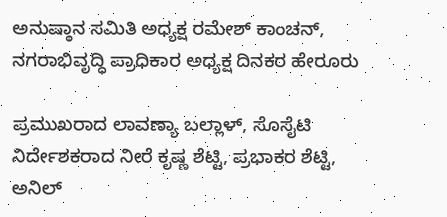ಅನುಷ್ಠಾನ ಸಮಿತಿ ಅಧ್ಯಕ್ಷ ರಮೇಶ್ ಕಾಂಚನ್, ನಗರಾಭಿವೃದ್ಧಿ ಪ್ರಾಧಿಕಾರ ಅಧ್ಯಕ್ಷ ದಿನಕರ ಹೇರೂರು

ಪ್ರಮುಖರಾದ ಲಾವಣ್ಯಾ ಬಲ್ಲಾಳ್, ಸೊಸೈಟಿ ನಿರ್ದೇಶಕರಾದ ನೀರೆ ಕೃಷ್ಣ ಶೆಟ್ಟಿ, ಪ್ರಭಾಕರ ಶೆಟ್ಟಿ, ಅನಿಲ್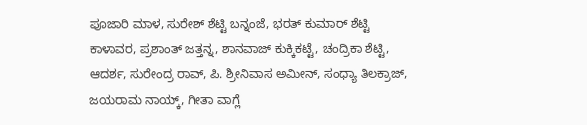ಪೂಜಾರಿ ಮಾಳ, ಸುರೇಶ್ ಶೆಟ್ಟಿ ಬನ್ನಂಜೆ, ಭರತ್ ಕುಮಾರ್ ಶೆಟ್ಟಿ ಕಾಳಾವರ, ಪ್ರಶಾಂತ್ ಜತ್ತನ್ನ, ಶಾನವಾಜ್ ಕುಕ್ಕಿಕಟ್ಟೆ, ಚಂದ್ರಿಕಾ ಶೆಟ್ಟಿ, ಆದರ್ಶ, ಸುರೇಂದ್ರ ರಾವ್, ಪಿ. ಶ್ರೀನಿವಾಸ ಅಮೀನ್, ಸಂಧ್ಯಾ ತಿಲಕ್ರಾಜ್, ಜಯರಾಮ ನಾಯ್ಕ್, ಗೀತಾ ವಾಗ್ಲೆ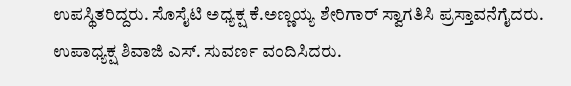ಉಪಸ್ಥಿತರಿದ್ದರು. ಸೊಸೈಟಿ ಅಧ್ಯಕ್ಷ ಕೆ.ಅಣ್ಣಯ್ಯ ಶೇರಿಗಾರ್ ಸ್ವಾಗತಿಸಿ ಪ್ರಸ್ತಾವನೆಗೈದರು. ಉಪಾಧ್ಯಕ್ಷ ಶಿವಾಜಿ ಎಸ್. ಸುವರ್ಣ ವಂದಿಸಿದರು.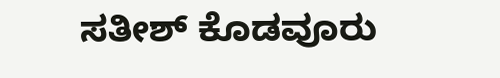ಸತೀಶ್ ಕೊಡವೂರು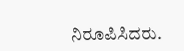ನಿರೂಪಿಸಿದರು.